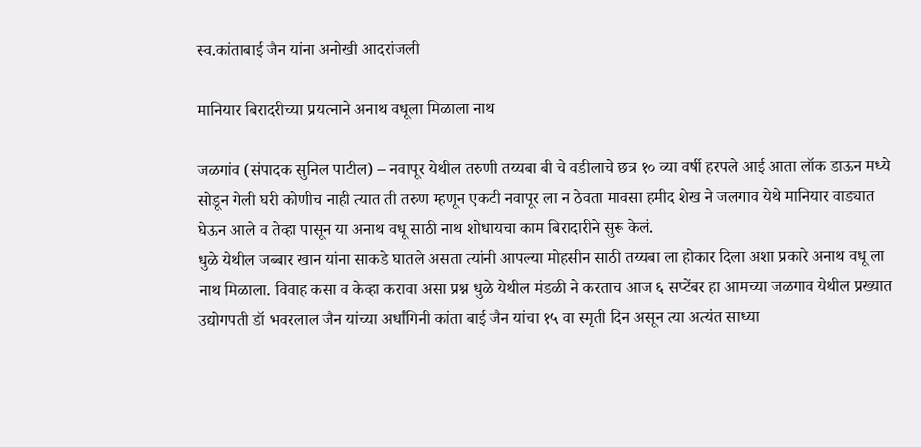स्व.कांताबाई जैन यांना अनोखी आदरांजली

मानियार बिरादरीच्या प्रयत्नाने अनाथ वधूला मिळाला नाथ

जळगांव (संपादक सुनिल पाटील) – नवापूर येथील तरुणी तय्यबा बी चे वडीलाचे छत्र १० व्या वर्षी हरपले आई आता लॉक डाऊन मध्ये सोडून गेली घरी कोणीच नाही त्यात ती तरुण म्हणून एकटी नवापूर ला न ठेवता मावसा हमीद शेख ने जलगाव येथे मानियार वाड्यात घेऊन आले व तेव्हा पासून या अनाथ वधू साठी नाथ शोधायचा काम बिरादारीने सुरू केलं.
धुळे येथील जब्बार खान यांना साकडे घातले असता त्यांनी आपल्या मोहसीन साठी तय्यबा ला होकार दिला अशा प्रकारे अनाथ वधू ला नाथ मिळाला. विवाह कसा व केव्हा करावा असा प्रश्न धुळे येथील मंडळी ने करताच आज ६ सप्टेंबर हा आमच्या जळगाव येथील प्रख्यात उद्योगपती डॉ भवरलाल जैन यांच्या अर्धांगिनी कांता बाई जैन यांचा १५ वा स्मृती दिन असून त्या अत्यंत साध्या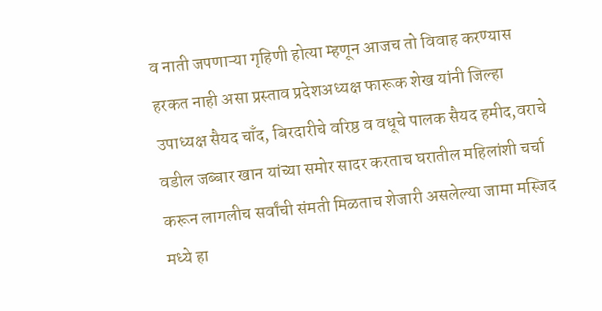व नाती जपणाऱ्या गृहिणी होत्या म्हणून आजच तो विवाह करण्यास हरकत नाही असा प्रस्ताव प्रदेशअध्यक्ष फारूक शेख यांनी जिल्हा उपाध्यक्ष सैयद चाँद, बिरदारीचे वरिष्ठ व वधूचे पालक सैयद हमीद,वराचे वडील जब्बार खान यांच्या समोर सादर करताच घरातील महिलांशी चर्चा करून लागलीच सर्वांची संमती मिळताच शेजारी असलेल्या जामा मस्जिद मध्ये हा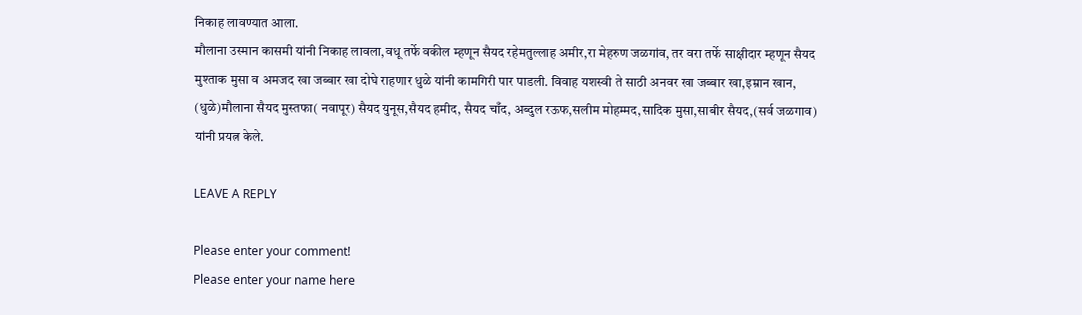निकाह लावण्यात आला.
मौलाना उस्मान कासमी यांनी निकाह लावला,वधू तर्फे वकील म्हणून सैयद रहेमतुल्लाह अमीर,रा मेहरुण जळगांव, तर वरा तर्फे साक्षीदार म्हणून सैयद मुश्ताक मुसा व अमजद खा जब्बार खा दोघे राहणार धुळे यांनी कामगिरी पार पाडली. विवाह यशस्वी ते साठी अनवर खा जब्बार खा,इम्रान खान, (धुळे)मौलाना सैयद मुस्तफा( नवापूर) सैयद युनूस,सैयद हमीद, सैयद चाँद, अब्दुल रऊफ,सलीम मोहम्मद,सादिक मुसा,साबीर सैयद,(सर्व जळगाव) यांनी प्रयत्न केले.

LEAVE A REPLY

Please enter your comment!
Please enter your name here